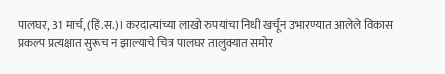पालघर, 31 मार्च, (हिं.स.)। करदात्यांच्या लाखो रुपयांचा निधी खर्चून उभारण्यात आलेले विकास प्रकल्प प्रत्यक्षात सुरूच न झाल्याचे चित्र पालघर तालुक्यात समोर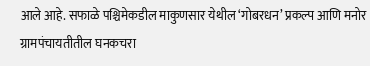आले आहे. सफाळे पश्चिमेकडील माकुणसार येथील ‘गोबरधन’ प्रकल्प आणि मनोर ग्रामपंचायतीतील घनकचरा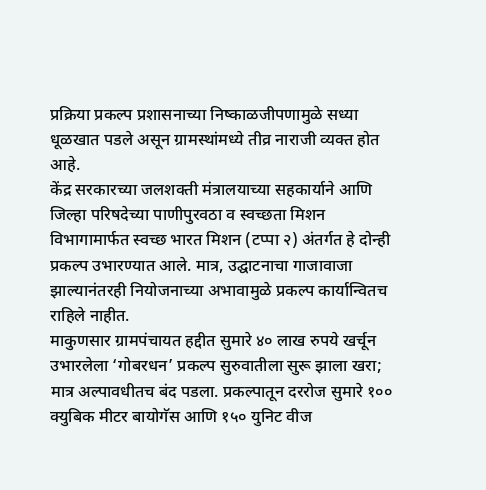प्रक्रिया प्रकल्प प्रशासनाच्या निष्काळजीपणामुळे सध्या धूळखात पडले असून ग्रामस्थांमध्ये तीव्र नाराजी व्यक्त होत आहे.
केंद्र सरकारच्या जलशक्ती मंत्रालयाच्या सहकार्याने आणि जिल्हा परिषदेच्या पाणीपुरवठा व स्वच्छता मिशन विभागामार्फत स्वच्छ भारत मिशन (टप्पा २) अंतर्गत हे दोन्ही प्रकल्प उभारण्यात आले. मात्र, उद्घाटनाचा गाजावाजा झाल्यानंतरही नियोजनाच्या अभावामुळे प्रकल्प कार्यान्वितच राहिले नाहीत.
माकुणसार ग्रामपंचायत हद्दीत सुमारे ४० लाख रुपये खर्चून उभारलेला ‘गोबरधन’ प्रकल्प सुरुवातीला सुरू झाला खरा; मात्र अल्पावधीतच बंद पडला. प्रकल्पातून दररोज सुमारे १०० क्युबिक मीटर बायोगॅस आणि १५० युनिट वीज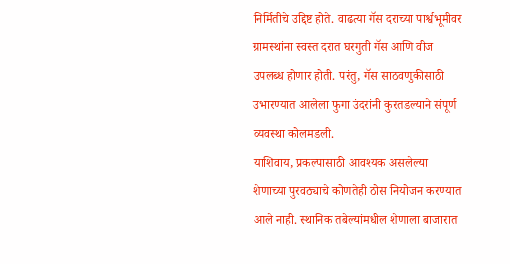निर्मितीचे उद्दिष्ट होते. वाढत्या गॅस दराच्या पार्श्वभूमीवर ग्रामस्थांना स्वस्त दरात घरगुती गॅस आणि वीज उपलब्ध होणार होती. परंतु, गॅस साठवणुकीसाठी उभारण्यात आलेला फुगा उंदरांनी कुरतडल्याने संपूर्ण व्यवस्था कोलमडली.
याशिवाय, प्रकल्पासाठी आवश्यक असलेल्या शेणाच्या पुरवठ्याचे कोणतेही ठोस नियोजन करण्यात आले नाही. स्थानिक तबेल्यांमधील शेणाला बाजारात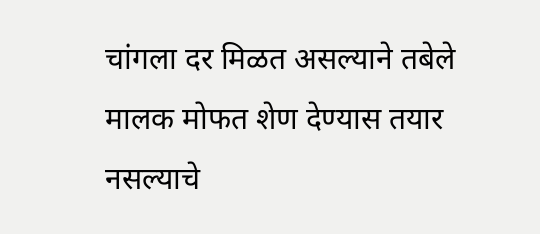चांगला दर मिळत असल्याने तबेले मालक मोफत शेण देण्यास तयार नसल्याचे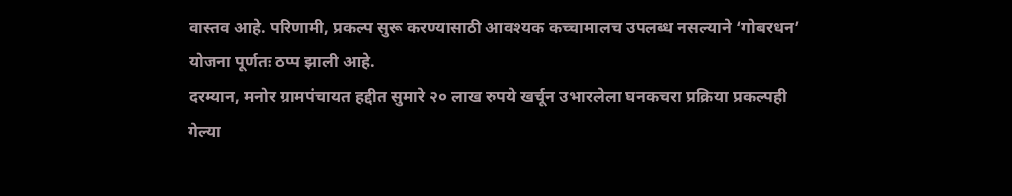वास्तव आहे. परिणामी, प्रकल्प सुरू करण्यासाठी आवश्यक कच्चामालच उपलब्ध नसल्याने ‘गोबरधन’ योजना पूर्णतः ठप्प झाली आहे.
दरम्यान, मनोर ग्रामपंचायत हद्दीत सुमारे २० लाख रुपये खर्चून उभारलेला घनकचरा प्रक्रिया प्रकल्पही गेल्या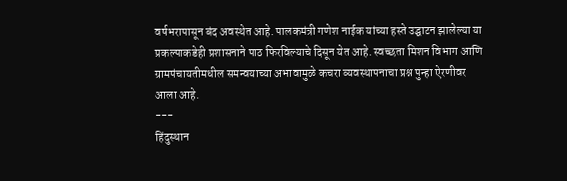वर्षभरापासून बंद अवस्थेत आहे. पालकमंत्री गणेश नाईक यांच्या हस्ते उद्घाटन झालेल्या या प्रकल्पाकडेही प्रशासनाने पाठ फिरविल्याचे दिसून येत आहे. स्वच्छता मिशन विभाग आणि ग्रामपंचायतीमधील समन्वयाच्या अभावामुळे कचरा व्यवस्थापनाचा प्रश्न पुन्हा ऐरणीवर आला आहे.
---
हिंदुस्थान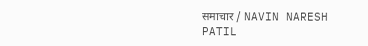समाचार / NAVIN NARESH PATIL